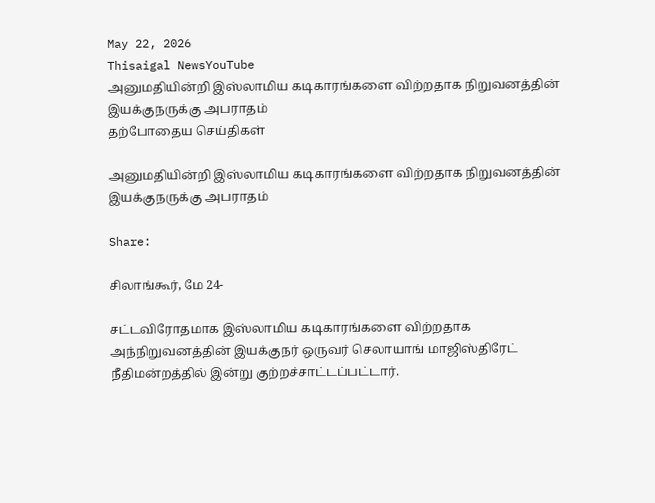May 22, 2026
Thisaigal NewsYouTube
அனுமதியின்றி இஸ்லாமிய கடிகாரங்களை விற்றதாக நிறுவனத்தின் இயக்குநருக்கு அபராதம்
தற்போதைய செய்திகள்

அனுமதியின்றி இஸ்லாமிய கடிகாரங்களை விற்றதாக நிறுவனத்தின் இயக்குநருக்கு அபராதம்

Share:

சிலாங்கூர், மே 24-

சட்டவிரோதமாக இஸ்லாமிய கடிகாரங்களை விற்றதாக அந்நிறுவனத்தின் இயக்குநர் ஒருவர் செலாயாங் மாஜிஸ்திரேட் நீதிமன்றத்தில் இன்று குற்றச்சாட்டப்பட்டார்.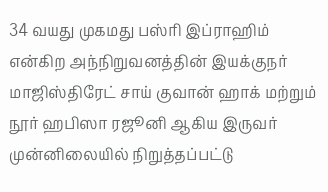34 வயது முகமது பஸ்ரி இப்ராஹிம் என்கிற அந்நிறுவனத்தின் இயக்குநர் மாஜிஸ்திரேட் சாய் குவான் ஹாக் மற்றும் நூர் ஹபிஸா ரஜூனி ஆகிய இருவர் முன்னிலையில் நிறுத்தப்பட்டு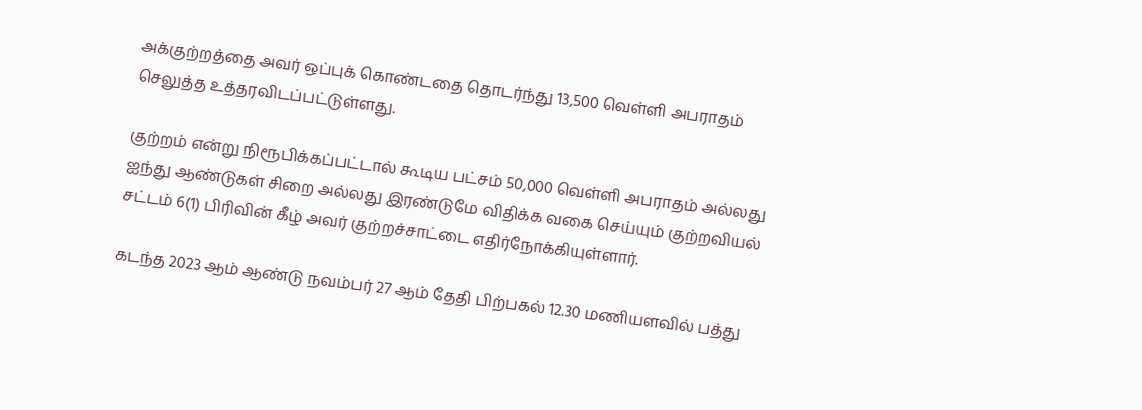அக்குற்றத்தை அவர் ஒப்புக் கொண்டதை தொடர்ந்து 13,500 வெள்ளி அபராதம் செலுத்த உத்தரவிடப்பட்டுள்ளது.

குற்றம் என்று நிரூபிக்கப்பட்டால் கூடிய பட்சம் 50,000 வெள்ளி அபராதம் அல்லது ஐந்து ஆண்டுகள் சிறை அல்லது இரண்டுமே விதிக்க வகை செய்யும் குற்றவியல் சட்டம் 6(1) பிரிவின் கீழ் அவர் குற்றச்சாட்டை எதிர்நோக்கியுள்ளார்.

கடந்த 2023 ஆம் ஆண்டு நவம்பர் 27 ஆம் தேதி பிற்பகல் 12.30 மணியளவில் பத்து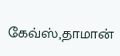கேவ்ஸ்,தாமான்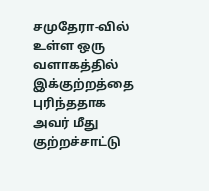சமுதேரா-வில் உள்ள ஒரு வளாகத்தில் இக்குற்றத்தை புரிந்ததாக அவர் மீது குற்றச்சாட்டு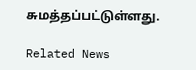சுமத்தப்பட்டுள்ளது.

Related News